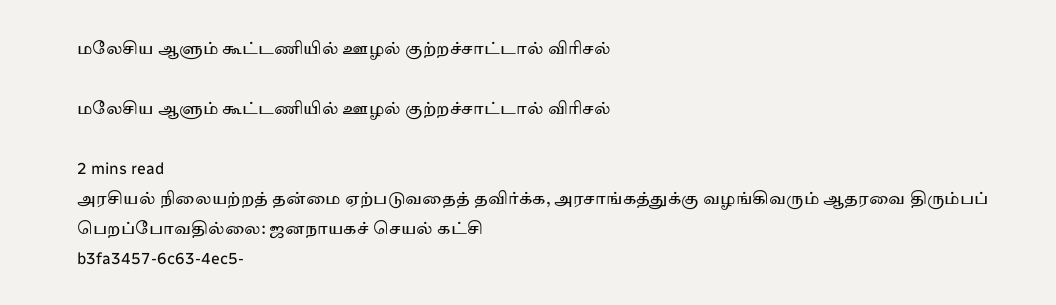மலேசிய ஆளும் கூட்டணியில் ஊழல் குற்றச்சாட்டால் விரிசல்

மலேசிய ஆளும் கூட்டணியில் ஊழல் குற்றச்சாட்டால் விரிசல்

2 mins read
அரசியல் நிலையற்றத் தன்மை ஏற்படுவதைத் தவிர்க்க, அரசாங்கத்துக்கு வழங்கிவரும் ஆதரவை திரும்பப் பெறப்போவதில்லை: ஜனநாயகச் செயல் கட்சி
b3fa3457-6c63-4ec5-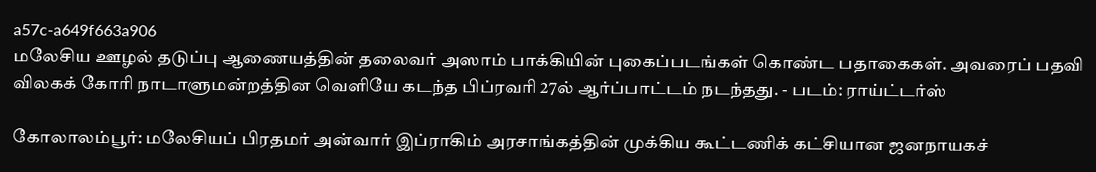a57c-a649f663a906
மலேசிய ஊழல் தடுப்பு ஆணையத்தின் தலைவர் அஸாம் பாக்கியின் புகைப்படங்கள் கொண்ட பதாகைகள். அவரைப் பதவி விலகக் கோரி நாடாளுமன்றத்தின வெளியே கடந்த பிப்ரவரி 27ல் ஆர்ப்பாட்டம் நடந்தது. - படம்: ராய்ட்டர்ஸ்

கோலாலம்பூர்: மலேசியப் பிரதமர் அன்வார் இப்ராகிம் அரசாங்கத்தின் முக்கிய கூட்டணிக் கட்சியான ஜனநாயகச்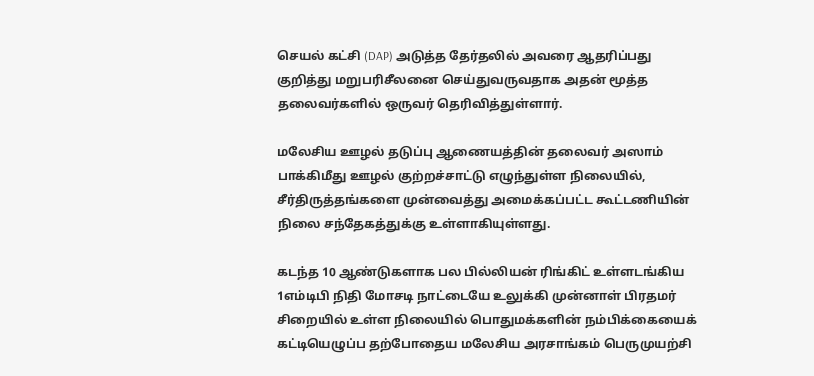செயல் கட்சி (DAP) அடுத்த தேர்தலில் அவரை ஆதரிப்பது குறித்து மறுபரிசீலனை செய்துவருவதாக அதன் மூத்த தலைவர்களில் ஒருவர் தெரிவித்துள்ளார்.

மலேசிய ஊழல் தடுப்பு ஆணையத்தின் தலைவர் அஸாம் பாக்கிமீது ஊழல் குற்றச்சாட்டு எழுந்துள்ள நிலையில், சீர்திருத்தங்களை முன்வைத்து அமைக்கப்பட்ட கூட்டணியின் நிலை சந்தேகத்துக்கு உள்ளாகியுள்ளது.

கடந்த 10 ஆண்டுகளாக பல பில்லியன் ரிங்கிட் உள்ளடங்கிய 1எம்டிபி நிதி மோசடி நாட்டையே உலுக்கி முன்னாள் பிரதமர் சிறையில் உள்ள நிலையில் பொதுமக்களின் நம்பிக்கையைக் கட்டியெழுப்ப தற்போதைய மலேசிய அரசாங்கம் பெருமுயற்சி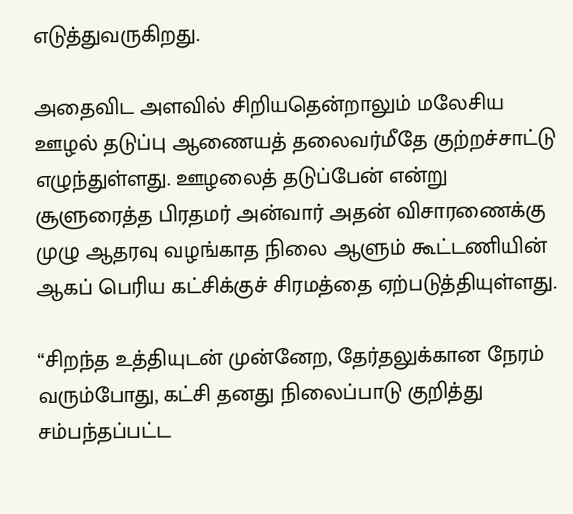எடுத்துவருகிறது.

அதைவிட அளவில் சிறியதென்றாலும் மலேசிய ஊழல் தடுப்பு ஆணையத் தலைவர்மீதே குற்றச்சாட்டு எழுந்துள்ளது. ஊழலைத் தடுப்பேன் என்று சூளுரைத்த பிரதமர் அன்வார் அதன் விசாரணைக்கு முழு ஆதரவு வழங்காத நிலை ஆளும் கூட்டணியின் ஆகப் பெரிய கட்சிக்குச் சிரமத்தை ஏற்படுத்தியுள்ளது.

“சிறந்த உத்தியுடன் முன்னேற, தேர்தலுக்கான நேரம் வரும்போது, கட்சி தனது நிலைப்பாடு குறித்து சம்பந்தப்பட்ட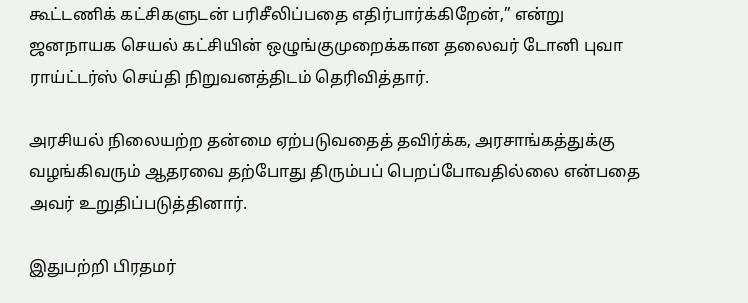கூட்டணிக் கட்சிகளுடன் பரிசீலிப்பதை எதிர்பார்க்கிறேன்,” என்று ஜனநாயக செயல் கட்சியின் ஒழுங்குமுறைக்கான தலைவர் டோனி புவா ராய்ட்டர்ஸ் செய்தி நிறுவனத்திடம் தெரிவித்தார்.

அரசியல் நிலையற்ற தன்மை ஏற்படுவதைத் தவிர்க்க, அரசாங்கத்துக்கு வழங்கிவரும் ஆதரவை தற்போது திரும்பப் பெறப்போவதில்லை என்பதை அவர் உறுதிப்படுத்தினார்.

இதுபற்றி பிரதமர்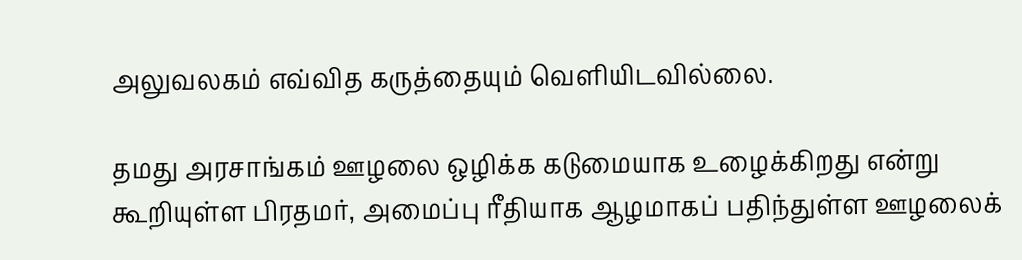அலுவலகம் எவ்வித கருத்தையும் வெளியிடவில்லை.

தமது அரசாங்கம் ஊழலை ஒழிக்க கடுமையாக உழைக்கிறது என்று கூறியுள்ள பிரதமர், அமைப்பு ரீதியாக ஆழமாகப் பதிந்துள்ள ஊழலைக்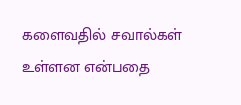களைவதில் சவால்கள் உள்ளன என்பதை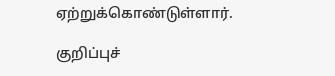ஏற்றுக்கொண்டுள்ளார்.

குறிப்புச்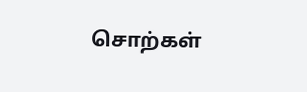சொற்கள்